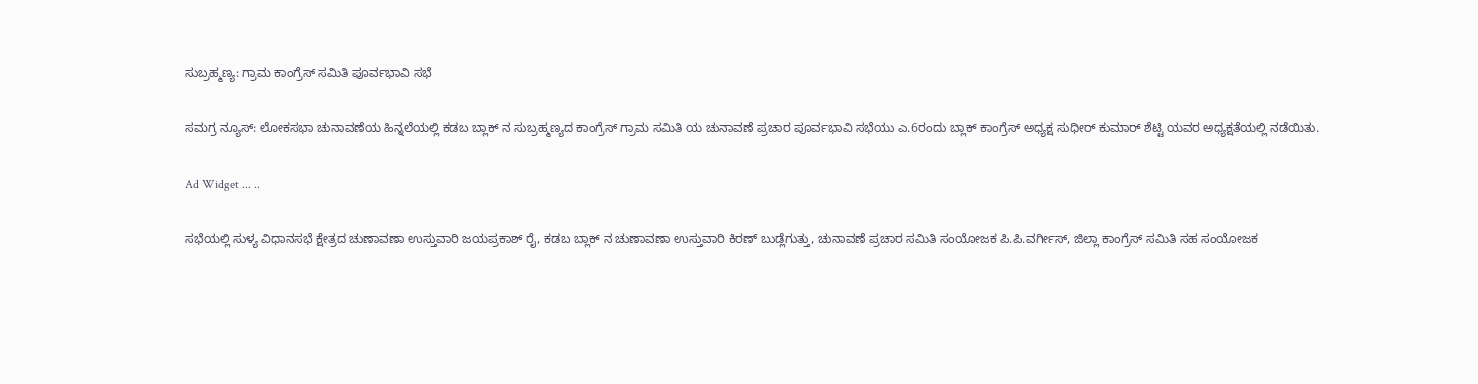ಸುಬ್ರಹ್ಮಣ್ಯ: ಗ್ರಾಮ ಕಾಂಗ್ರೆಸ್ ಸಮಿತಿ ಪೂರ್ವಭಾವಿ ಸಭೆ

ಸಮಗ್ರ ನ್ಯೂಸ್: ಲೋಕಸಭಾ ಚುನಾವಣೆಯ ಹಿನ್ನಲೆಯಲ್ಲಿ ಕಡಬ ಬ್ಲಾಕ್ ನ ಸುಬ್ರಹ್ಮಣ್ಯದ ಕಾಂಗ್ರೆಸ್ ಗ್ರಾಮ ಸಮಿತಿ ಯ ಚುನಾವಣೆ ಪ್ರಚಾರ ಪೂರ್ವಭಾವಿ ಸಭೆಯು ಎ.6ರಂದು ಬ್ಲಾಕ್ ಕಾಂಗ್ರೆಸ್ ಅಧ್ಯಕ್ಷ ಸುಧೀರ್ ಕುಮಾರ್ ಶೆಟ್ಟಿ ಯವರ ಅಧ್ಯಕ್ಷತೆಯಲ್ಲಿ ನಡೆಯಿತು.

Ad Widget ... ..

ಸಭೆಯಲ್ಲಿ ಸುಳ್ಯ ವಿಧಾನಸಭೆ ಕ್ಷೇತ್ರದ ಚುಣಾವಣಾ ಉಸ್ತುವಾರಿ ಜಯಪ್ರಕಾಶ್ ರೈ, ಕಡಬ ಬ್ಲಾಕ್ ನ ಚುಣಾವಣಾ ಉಸ್ತುವಾರಿ ಕಿರಣ್ ಬುಡ್ಲೆಗುತ್ತು, ಚುನಾವಣೆ ಪ್ರಚಾರ ಸಮಿತಿ ಸಂಯೋಜಕ ಪಿ.ಪಿ.ವರ್ಗೀಸ್, ಜಿಲ್ಲಾ ಕಾಂಗ್ರೆಸ್ ಸಮಿತಿ ಸಹ ಸಂಯೋಜಕ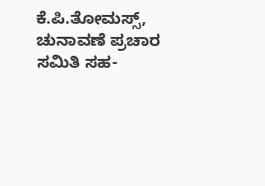ಕೆ.ಪಿ.ತೋಮಸ್ಸ್, ಚುನಾವಣೆ ಪ್ರಚಾರ ಸಮಿತಿ ಸಹ-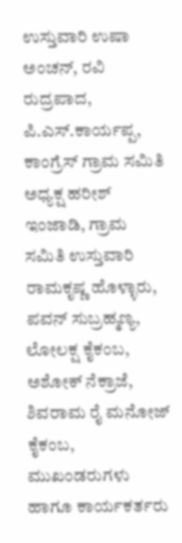ಉಸ್ತುವಾರಿ ಉಷಾ ಅಂಚನ್, ರವಿ ರುದ್ರಪಾದ, ಪಿ.ಎಸ್.ಕಾರ್ಯಪ್ಪ, ಕಾಂಗ್ರೆಸ್ ಗ್ರಾಮ ಸಮಿತಿ ಅಧ್ಯಕ್ಷ ಹರೀಶ್ ಇಂಜಾಡಿ, ಗ್ರಾಮ ಸಮಿತಿ ಉಸ್ತುವಾರಿ ರಾಮಕೃಷ್ಣ ಹೊಳ್ಳಾರು, ಪವನ್ ಸುಬ್ರಹ್ಮಣ್ಯ, ಲೋಲಕ್ಷ ಕೈಕಂಬ, ಅಶೋಕ್ ನೆಕ್ರಾಜೆ, ಶಿವರಾಮ ರೈ ಮನೋಜ್‌ ಕೈಕಂಬ, ಮುಖಂಡರುಗಳು ಹಾಗೂ ಕಾರ್ಯಕರ್ತರು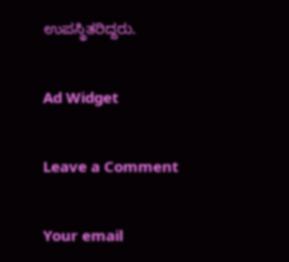ಉಪಸ್ಥಿತರಿದ್ದರು.

Ad Widget

Leave a Comment

Your email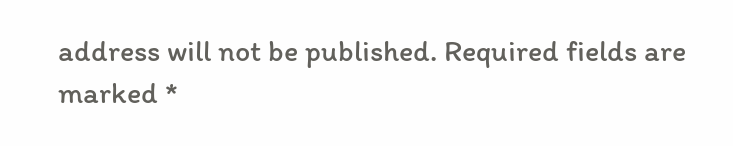address will not be published. Required fields are marked *